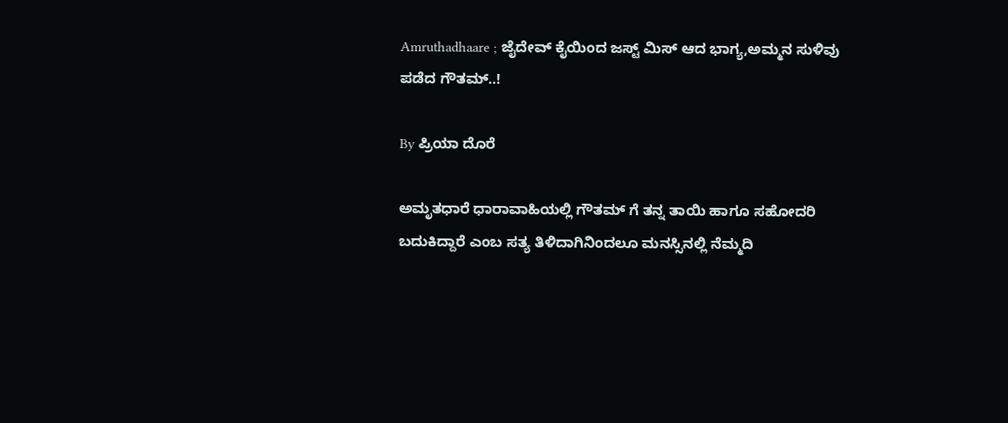Amruthadhaare ; ಜೈದೇವ್ ಕೈಯಿಂದ ಜಸ್ಟ್ ಮಿಸ್ ಆದ ಭಾಗ್ಯ,ಅಮ್ಮನ ಸುಳಿವು ಪಡೆದ ಗೌತಮ್..!

By ಪ್ರಿಯಾ ದೊರೆ

ಅಮೃತಧಾರೆ ಧಾರಾವಾಹಿಯಲ್ಲಿ ಗೌತಮ್ ಗೆ ತನ್ನ ತಾಯಿ ಹಾಗೂ ಸಹೋದರಿ ಬದುಕಿದ್ದಾರೆ ಎಂಬ ಸತ್ಯ ತಿಳಿದಾಗಿನಿಂದಲೂ ಮನಸ್ಸಿನಲ್ಲಿ ನೆಮ್ಮದಿ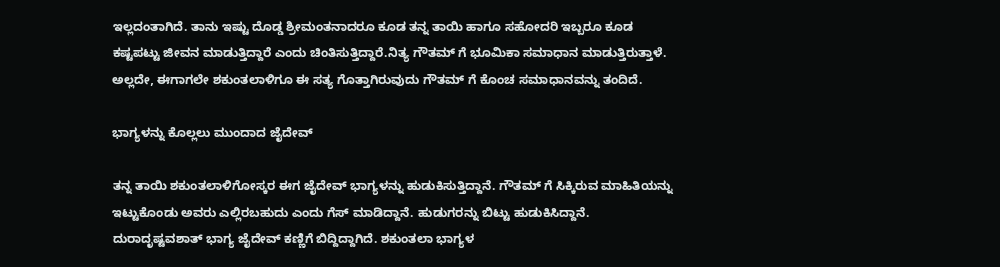ಇಲ್ಲದಂತಾಗಿದೆ. ತಾನು ಇಷ್ಟು ದೊಡ್ಡ ಶ್ರೀಮಂತನಾದರೂ ಕೂಡ ತನ್ನ ತಾಯಿ ಹಾಗೂ ಸಹೋದರಿ ಇಬ್ಬರೂ ಕೂಡ ಕಷ್ಟಪಟ್ಟು ಜೀವನ ಮಾಡುತ್ತಿದ್ದಾರೆ ಎಂದು ಚಿಂತಿಸುತ್ತಿದ್ದಾರೆ.ನಿತ್ಯ ಗೌತಮ್ ಗೆ ಭೂಮಿಕಾ ಸಮಾಧಾನ ಮಾಡುತ್ತಿರುತ್ತಾಳೆ. ಅಲ್ಲದೇ, ಈಗಾಗಲೇ ಶಕುಂತಲಾಳಿಗೂ ಈ ಸತ್ಯ ಗೊತ್ತಾಗಿರುವುದು ಗೌತಮ್ ಗೆ ಕೊಂಚ ಸಮಾಧಾನವನ್ನು ತಂದಿದೆ.

ಭಾಗ್ಯಳನ್ನು ಕೊಲ್ಲಲು ಮುಂದಾದ ಜೈದೇವ್

ತನ್ನ ತಾಯಿ ಶಕುಂತಲಾಳಿಗೋಸ್ಕರ ಈಗ ಜೈದೇವ್ ಭಾಗ್ಯಳನ್ನು ಹುಡುಕಿಸುತ್ತಿದ್ದಾನೆ. ಗೌತಮ್ ಗೆ ಸಿಕ್ಕಿರುವ ಮಾಹಿತಿಯನ್ನು ಇಟ್ಟುಕೊಂಡು ಅವರು ಎಲ್ಲಿರಬಹುದು ಎಂದು ಗೆಸ್ ಮಾಡಿದ್ದಾನೆ. ಹುಡುಗರನ್ನು ಬಿಟ್ಟು ಹುಡುಕಿಸಿದ್ದಾನೆ. ದುರಾದೃಷ್ಟವಶಾತ್ ಭಾಗ್ಯ ಜೈದೇವ್ ಕಣ್ಣಿಗೆ ಬಿದ್ದಿದ್ದಾಗಿದೆ. ಶಕುಂತಲಾ ಭಾಗ್ಯಳ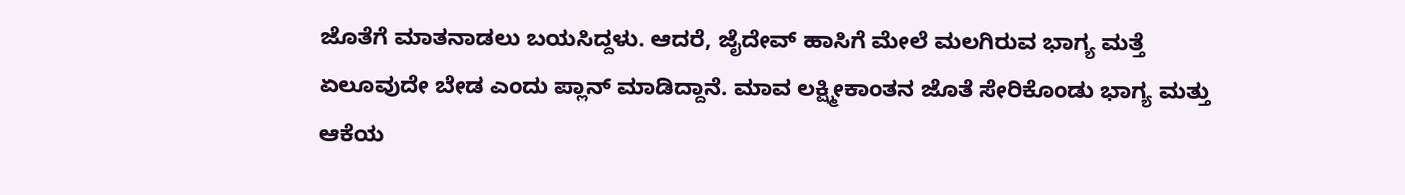ಜೊತೆಗೆ ಮಾತನಾಡಲು ಬಯಸಿದ್ದಳು. ಆದರೆ, ಜೈದೇವ್ ಹಾಸಿಗೆ ಮೇಲೆ ಮಲಗಿರುವ ಭಾಗ್ಯ ಮತ್ತೆ ಏಲೂವುದೇ ಬೇಡ ಎಂದು ಪ್ಲಾನ್ ಮಾಡಿದ್ದಾನೆ. ಮಾವ ಲಕ್ಷ್ಮೀಕಾಂತನ ಜೊತೆ ಸೇರಿಕೊಂಡು ಭಾಗ್ಯ ಮತ್ತು ಆಕೆಯ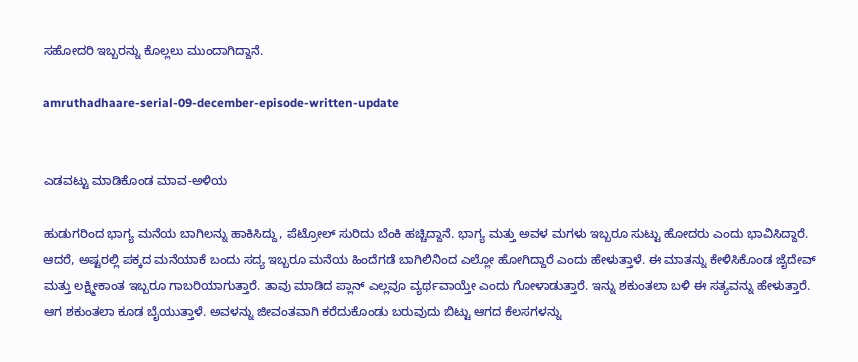ಸಹೋದರಿ ಇಬ್ಬರನ್ನು ಕೊಲ್ಲಲು ಮುಂದಾಗಿದ್ದಾನೆ.

amruthadhaare-serial-09-december-episode-written-update


ಎಡವಟ್ಟು ಮಾಡಿಕೊಂಡ ಮಾವ-ಅಳಿಯ

ಹುಡುಗರಿಂದ ಭಾಗ್ಯ ಮನೆಯ ಬಾಗಿಲನ್ನು ಹಾಕಿಸಿದ್ದು, ಪೆಟ್ರೋಲ್ ಸುರಿದು ಬೆಂಕಿ ಹಚ್ಚಿದ್ದಾನೆ. ಭಾಗ್ಯ ಮತ್ತು ಅವಳ ಮಗಳು ಇಬ್ಬರೂ ಸುಟ್ಟು ಹೋದರು ಎಂದು ಭಾವಿಸಿದ್ದಾರೆ. ಆದರೆ, ಅಷ್ಟರಲ್ಲಿ ಪಕ್ಕದ ಮನೆಯಾಕೆ ಬಂದು ಸದ್ಯ ಇಬ್ಬರೂ ಮನೆಯ ಹಿಂದೆಗಡೆ ಬಾಗಿಲಿನಿಂದ ಎಲ್ಲೋ ಹೋಗಿದ್ದಾರೆ ಎಂದು ಹೇಳುತ್ತಾಳೆ. ಈ ಮಾತನ್ನು ಕೇಳಿಸಿಕೊಂಡ ಜೈದೇವ್ ಮತ್ತು ಲಕ್ಷ್ಮೀಕಾಂತ ಇಬ್ಬರೂ ಗಾಬರಿಯಾಗುತ್ತಾರೆ. ತಾವು ಮಾಡಿದ ಪ್ಲಾನ್ ಎಲ್ಲವೂ ವ್ಯರ್ಥವಾಯ್ತೇ ಎಂದು ಗೋಳಾಡುತ್ತಾರೆ. ಇನ್ನು ಶಕುಂತಲಾ ಬಳಿ ಈ ಸತ್ಯವನ್ನು ಹೇಳುತ್ತಾರೆ. ಆಗ ಶಕುಂತಲಾ ಕೂಡ ಬೈಯುತ್ತಾಳೆ. ಅವಳನ್ನು ಜೀವಂತವಾಗಿ ಕರೆದುಕೊಂಡು ಬರುವುದು ಬಿಟ್ಟು ಆಗದ ಕೆಲಸಗಳನ್ನು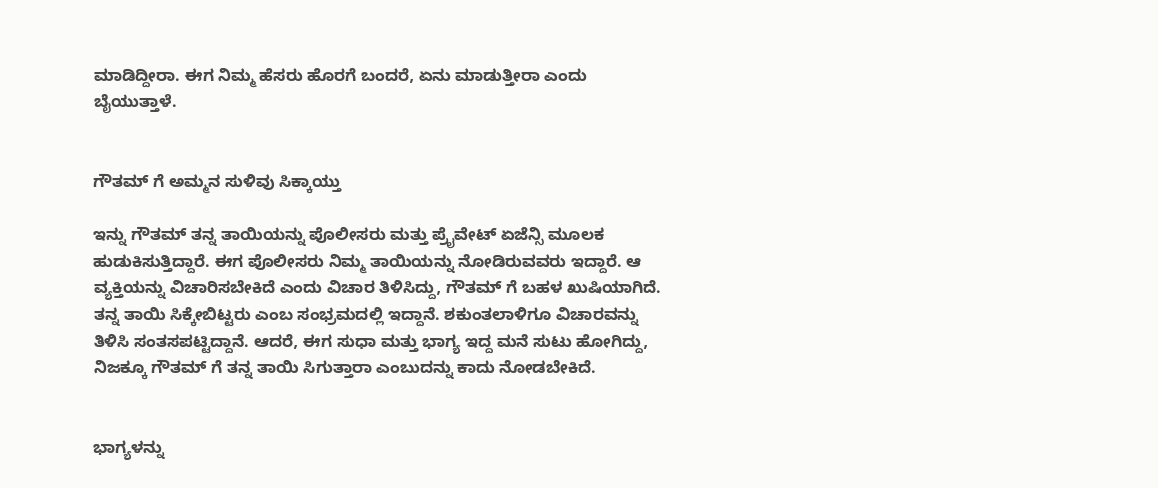ಮಾಡಿದ್ದೀರಾ. ಈಗ ನಿಮ್ಮ ಹೆಸರು ಹೊರಗೆ ಬಂದರೆ, ಏನು ಮಾಡುತ್ತೀರಾ ಎಂದು ಬೈಯುತ್ತಾಳೆ.


ಗೌತಮ್ ಗೆ ಅಮ್ಮನ ಸುಳಿವು ಸಿಕ್ಕಾಯ್ತು

ಇನ್ನು ಗೌತಮ್ ತನ್ನ ತಾಯಿಯನ್ನು ಪೊಲೀಸರು ಮತ್ತು ಪ್ರೈವೇಟ್ ಏಜೆನ್ಸಿ ಮೂಲಕ ಹುಡುಕಿಸುತ್ತಿದ್ದಾರೆ. ಈಗ ಪೊಲೀಸರು ನಿಮ್ಮ ತಾಯಿಯನ್ನು ನೋಡಿರುವವರು ಇದ್ದಾರೆ. ಆ ವ್ಯಕ್ತಿಯನ್ನು ವಿಚಾರಿಸಬೇಕಿದೆ ಎಂದು ವಿಚಾರ ತಿಳಿಸಿದ್ದು, ಗೌತಮ್ ಗೆ ಬಹಳ ಖುಷಿಯಾಗಿದೆ. ತನ್ನ ತಾಯಿ ಸಿಕ್ಕೇಬಿಟ್ಟರು ಎಂಬ ಸಂಭ್ರಮದಲ್ಲಿ ಇದ್ದಾನೆ. ಶಕುಂತಲಾಳಿಗೂ ವಿಚಾರವನ್ನು ತಿಳಿಸಿ ಸಂತಸಪಟ್ಟಿದ್ದಾನೆ. ಆದರೆ, ಈಗ ಸುಧಾ ಮತ್ತು ಭಾಗ್ಯ ಇದ್ದ ಮನೆ ಸುಟು ಹೋಗಿದ್ದು, ನಿಜಕ್ಕೂ ಗೌತಮ್ ಗೆ ತನ್ನ ತಾಯಿ ಸಿಗುತ್ತಾರಾ ಎಂಬುದನ್ನು ಕಾದು ನೋಡಬೇಕಿದೆ.


ಭಾಗ್ಯಳನ್ನು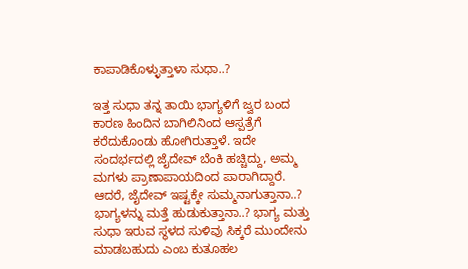ಕಾಪಾಡಿಕೊಳ್ಳುತ್ತಾಳಾ ಸುಧಾ..?

ಇತ್ತ ಸುಧಾ ತನ್ನ ತಾಯಿ ಭಾಗ್ಯಳಿಗೆ ಜ್ವರ ಬಂದ ಕಾರಣ ಹಿಂದಿನ ಬಾಗಿಲಿನಿಂದ ಆಸ್ಪತ್ರೆಗೆ ಕರೆದುಕೊಂಡು ಹೋಗಿರುತ್ತಾಳೆ. ಇದೇ ಸಂದರ್ಭದಲ್ಲಿ ಜೈದೇವ್ ಬೆಂಕಿ ಹಚ್ಚಿದ್ದು, ಅಮ್ಮ ಮಗಳು ಪ್ರಾಣಾಪಾಯದಿಂದ ಪಾರಾಗಿದ್ದಾರೆ. ಆದರೆ, ಜೈದೇವ್ ಇಷ್ಟಕ್ಕೇ ಸುಮ್ಮನಾಗುತ್ತಾನಾ..? ಭಾಗ್ಯಳನ್ನು ಮತ್ತೆ ಹುಡುಕುತ್ತಾನಾ..? ಭಾಗ್ಯ ಮತ್ತು ಸುಧಾ ಇರುವ ಸ್ಥಳದ ಸುಳಿವು ಸಿಕ್ಕರೆ ಮುಂದೇನು ಮಾಡಬಹುದು ಎಂಬ ಕುತೂಹಲ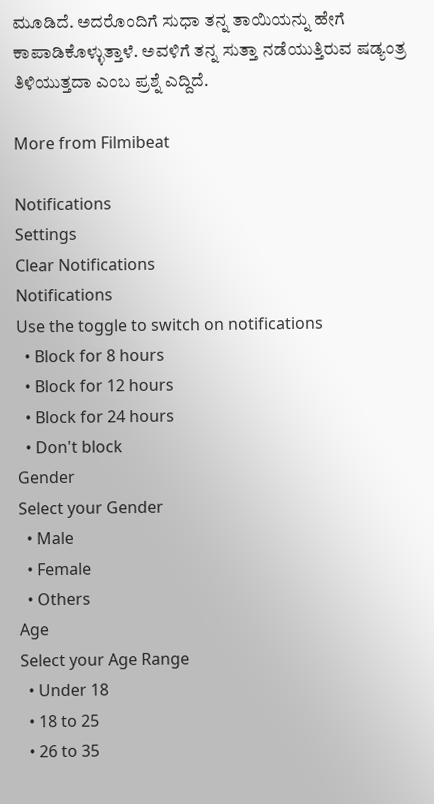ಮೂಡಿದೆ. ಅದರೊಂದಿಗೆ ಸುಧಾ ತನ್ನ ತಾಯಿಯನ್ನು ಹೇಗೆ ಕಾಪಾಡಿಕೊಳ್ಳುತ್ತಾಳೆ. ಅವಳಿಗೆ ತನ್ನ ಸುತ್ತಾ ನಡೆಯುತ್ತಿರುವ ಷಡ್ಯಂತ್ರ ತಿಳಿಯುತ್ತದಾ ಎಂಬ ಪ್ರಶ್ನೆ ಎದ್ದಿದೆ.

More from Filmibeat

Notifications
Settings
Clear Notifications
Notifications
Use the toggle to switch on notifications
  • Block for 8 hours
  • Block for 12 hours
  • Block for 24 hours
  • Don't block
Gender
Select your Gender
  • Male
  • Female
  • Others
Age
Select your Age Range
  • Under 18
  • 18 to 25
  • 26 to 35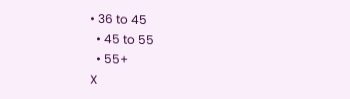• 36 to 45
  • 45 to 55
  • 55+
X